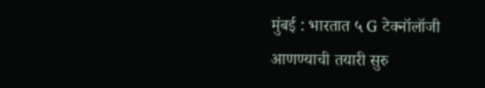मुंबई : भारतात ५ G टेक्नॉलॉजी आणण्याची तयारी सुरु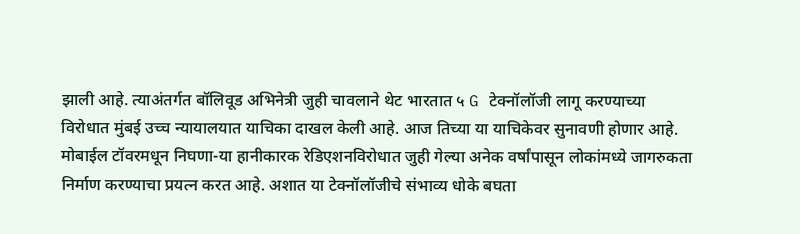झाली आहे. त्याअंतर्गत बॉलिवूड अभिनेत्री जुही चावलाने थेट भारतात ५ G टेक्नॉलॉजी लागू करण्याच्या विरोधात मुंबई उच्च न्यायालयात याचिका दाखल केली आहे. आज तिच्या या याचिकेवर सुनावणी होणार आहे. मोबाईल टॉवरमधून निघणा-या हानीकारक रेडिएशनविरोधात जुही गेल्या अनेक वर्षांपासून लोकांमध्ये जागरुकता निर्माण करण्याचा प्रयत्न करत आहे. अशात या टेक्नॉलॉजीचे संभाव्य धोके बघता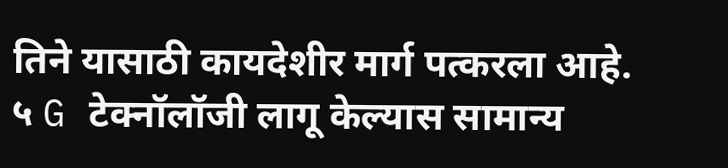तिने यासाठी कायदेशीर मार्ग पत्करला आहे.
५ G टेक्नॉलॉजी लागू केल्यास सामान्य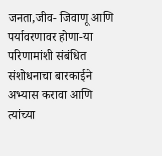जनता,जीव- जिवाणू आणि पर्यावरणावर होणा-या परिणामांशी संबंधित संशोधनाचा बारकाईने अभ्यास करावा आणि त्यांच्या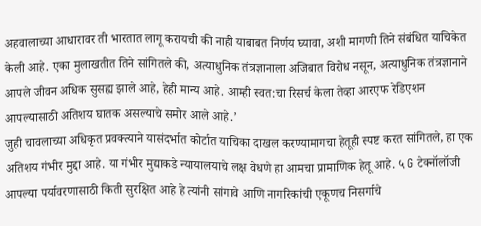अहवालाच्या आधारावर ती भारतात लागू करायची की नाही याबाबत निर्णय घ्यावा, अशी मागणी तिने संबंधित याचिकेत केली आहे. एका मुलाखतीत तिने सांगितले की, अत्याधुनिक तंत्रज्ञानाला अजिबात विरोध नसून, अत्याधुनिक तंत्रज्ञानाने आपले जीवन अधिक सुसह्य झाले आहे, हेही मान्य आहे. आम्ही स्वत:चा रिसर्च केला तेव्हा आरएफ रेडिएशन आपल्यासाठी अतिशय घातक असल्याचे समोर आले आहे.’
जुही चावलाच्या अधिकृत प्रवक्त्याने यासंदर्भात कोर्टात याचिका दाखल करण्यामागचा हेतूही स्पष्ट करत सांगितले, हा एक अतिशय गंभीर मुद्दा आहे. या गंभीर मुद्याकडे न्यायालयाचे लक्ष वेधणे हा आमचा प्रामाणिक हेतू आहे. ५ G टेक्नॉलॉजी आपल्या पर्यावरणासाठी किती सुरक्षित आहे हे त्यांनी सांगावे आणि नागरिकांची एकूणच निसर्गाचे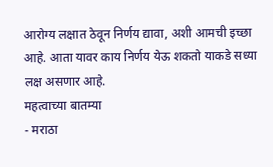आरोग्य लक्षात ठेवून निर्णय द्यावा, अशी आमची इच्छा आहे. आता यावर काय निर्णय येऊ शकतो याकडे सध्या लक्ष असणार आहे.
महत्वाच्या बातम्या
- मराठा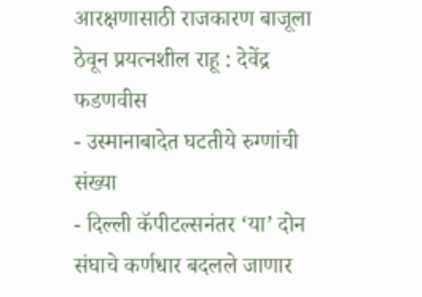आरक्षणासाठी राजकारण बाजूला ठेवून प्रयत्नशील राहू : देवेंद्र फडणवीस
- उस्मानाबादेत घटतीये रुग्णांची संख्या
- दिल्ली कॅपीटल्सनंतर ‘या’ दोन संघाचे कर्णधार बदलले जाणार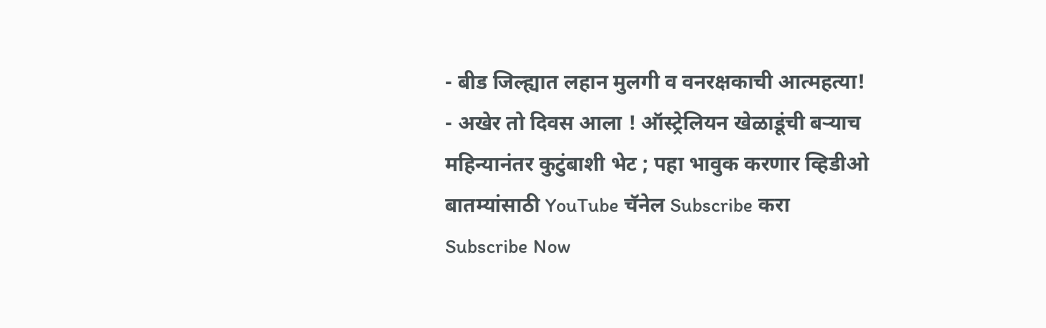- बीड जिल्ह्यात लहान मुलगी व वनरक्षकाची आत्महत्या!
- अखेर तो दिवस आला ! ऑस्ट्रेलियन खेळाडूंची बऱ्याच महिन्यानंतर कुटुंबाशी भेट ; पहा भावुक करणार व्हिडीओ
बातम्यांसाठी YouTube चॅनेल Subscribe करा
Subscribe Now